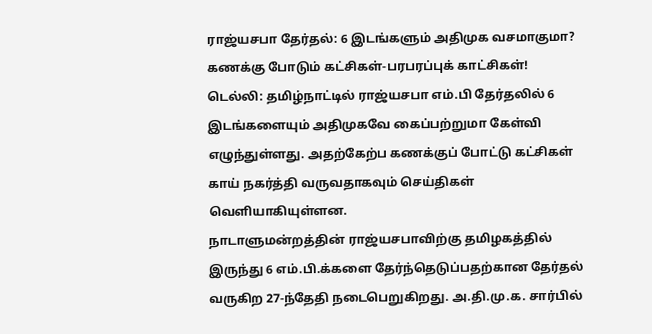ராஜ்யசபா தேர்தல்: 6 இடங்களும் அதிமுக வசமாகுமா? கணக்கு போடும் கட்சிகள்-பரபரப்புக் காட்சிகள்!
டெல்லி: தமிழ்நாட்டில் ராஜ்யசபா எம்.பி தேர்தலில் 6 இடங்களையும் அதிமுகவே கைப்பற்றுமா கேள்வி எழுந்துள்ளது. அதற்கேற்ப கணக்குப் போட்டு கட்சிகள் காய் நகர்த்தி வருவதாகவும் செய்திகள் வெளியாகியுள்ளன.
நாடாளுமன்றத்தின் ராஜ்யசபாவிற்கு தமிழகத்தில் இருந்து 6 எம்.பி.க்களை தேர்ந்தெடுப்பதற்கான தேர்தல் வருகிற 27-ந்தேதி நடைபெறுகிறது. அ.தி.மு.க. சார்பில்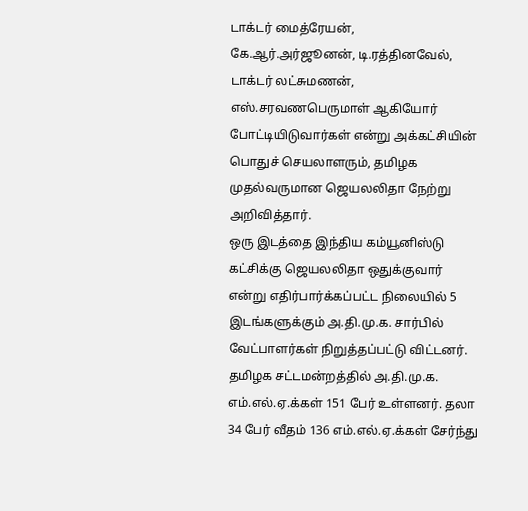டாக்டர் மைத்ரேயன், கே.ஆர்.அர்ஜூனன், டி.ரத்தினவேல், டாக்டர் லட்சுமணன், எஸ்.சரவணபெருமாள் ஆகியோர் போட்டியிடுவார்கள் என்று அக்கட்சியின் பொதுச் செயலாளரும், தமிழக முதல்வருமான ஜெயலலிதா நேற்று அறிவித்தார்.
ஒரு இடத்தை இந்திய கம்யூனிஸ்டு கட்சிக்கு ஜெயலலிதா ஒதுக்குவார் என்று எதிர்பார்க்கப்பட்ட நிலையில் 5 இடங்களுக்கும் அ.தி.மு.க. சார்பில் வேட்பாளர்கள் நிறுத்தப்பட்டு விட்டனர்.
தமிழக சட்டமன்றத்தில் அ.தி.மு.க. எம்.எல்.ஏ.க்கள் 151 பேர் உள்ளனர். தலா 34 பேர் வீதம் 136 எம்.எல்.ஏ.க்கள் சேர்ந்து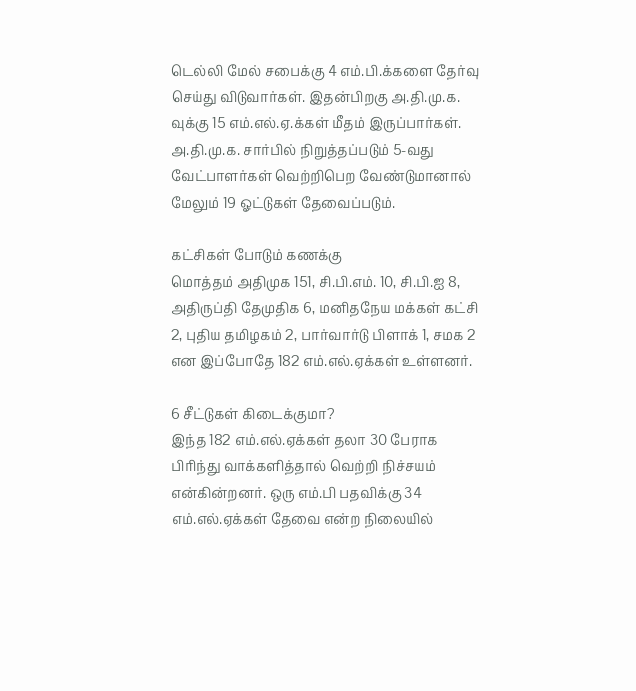டெல்லி மேல் சபைக்கு 4 எம்.பி.க்களை தேர்வு செய்து விடுவார்கள். இதன்பிறகு அ.தி.மு.க. வுக்கு 15 எம்.எல்.ஏ.க்கள் மீதம் இருப்பார்கள். அ.தி.மு.க. சார்பில் நிறுத்தப்படும் 5-வது வேட்பாளர்கள் வெற்றிபெற வேண்டுமானால் மேலும் 19 ஓட்டுகள் தேவைப்படும்.

கட்சிகள் போடும் கணக்கு
மொத்தம் அதிமுக 151, சி.பி.எம். 10, சி.பி.ஐ 8, அதிருப்தி தேமுதிக 6, மனிதநேய மக்கள் கட்சி 2, புதிய தமிழகம் 2, பார்வார்டு பிளாக் 1, சமக 2 என இப்போதே 182 எம்.எல்.ஏக்கள் உள்ளனர்.

6 சீட்டுகள் கிடைக்குமா?
இந்த 182 எம்.எல்.ஏக்கள் தலா 30 பேராக பிரிந்து வாக்களித்தால் வெற்றி நிச்சயம் என்கின்றனர். ஒரு எம்.பி பதவிக்கு 34 எம்.எல்.ஏக்கள் தேவை என்ற நிலையில்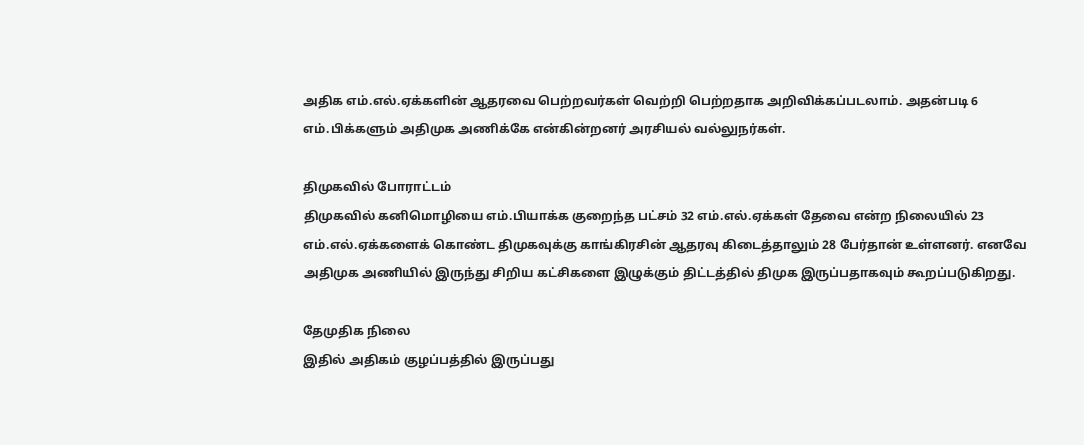அதிக எம்.எல்.ஏக்களின் ஆதரவை பெற்றவர்கள் வெற்றி பெற்றதாக அறிவிக்கப்படலாம். அதன்படி 6 எம்.பிக்களும் அதிமுக அணிக்கே என்கின்றனர் அரசியல் வல்லுநர்கள்.

திமுகவில் போராட்டம்
திமுகவில் கனிமொழியை எம்.பியாக்க குறைந்த பட்சம் 32 எம்.எல்.ஏக்கள் தேவை என்ற நிலையில் 23 எம்.எல்.ஏக்களைக் கொண்ட திமுகவுக்கு காங்கிரசின் ஆதரவு கிடைத்தாலும் 28 பேர்தான் உள்ளனர். எனவே அதிமுக அணியில் இருந்து சிறிய கட்சிகளை இழுக்கும் திட்டத்தில் திமுக இருப்பதாகவும் கூறப்படுகிறது.

தேமுதிக நிலை
இதில் அதிகம் குழப்பத்தில் இருப்பது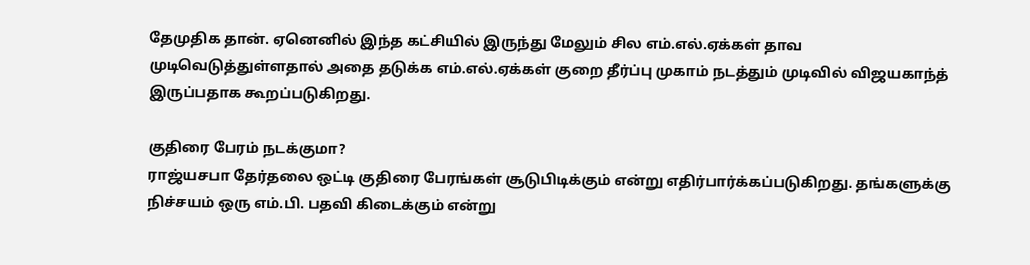தேமுதிக தான். ஏனெனில் இந்த கட்சியில் இருந்து மேலும் சில எம்.எல்.ஏக்கள் தாவ முடிவெடுத்துள்ளதால் அதை தடுக்க எம்.எல்.ஏக்கள் குறை தீர்ப்பு முகாம் நடத்தும் முடிவில் விஜயகாந்த் இருப்பதாக கூறப்படுகிறது.

குதிரை பேரம் நடக்குமா?
ராஜ்யசபா தேர்தலை ஒட்டி குதிரை பேரங்கள் சூடுபிடிக்கும் என்று எதிர்பார்க்கப்படுகிறது. தங்களுக்கு நிச்சயம் ஒரு எம்.பி. பதவி கிடைக்கும் என்று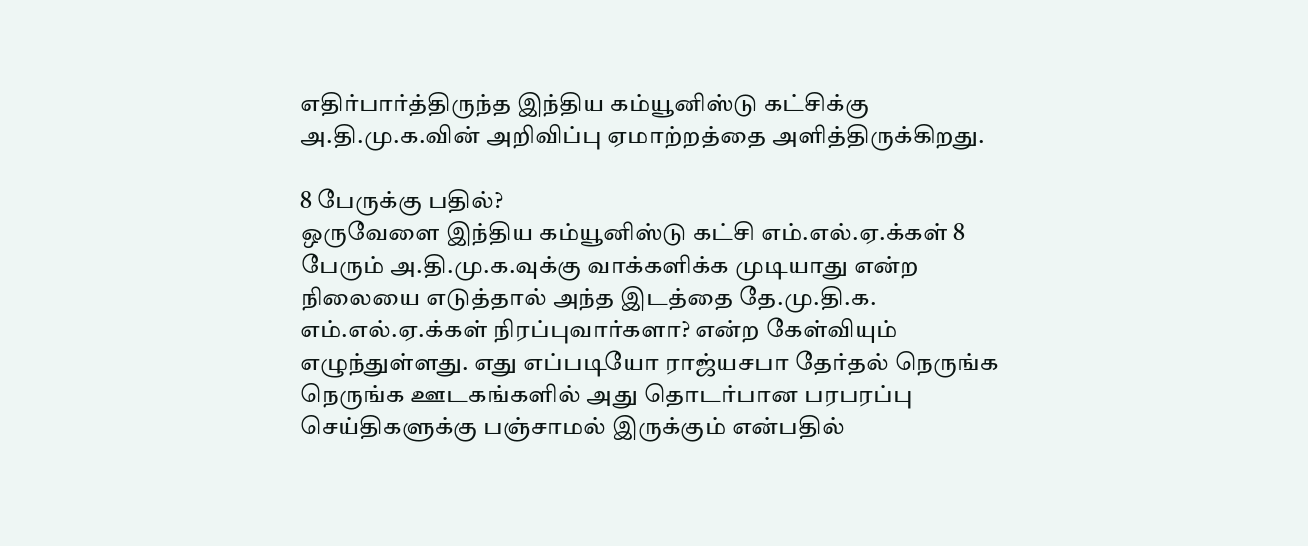எதிர்பார்த்திருந்த இந்திய கம்யூனிஸ்டு கட்சிக்கு அ.தி.மு.க.வின் அறிவிப்பு ஏமாற்றத்தை அளித்திருக்கிறது.

8 பேருக்கு பதில்?
ஒருவேளை இந்திய கம்யூனிஸ்டு கட்சி எம்.எல்.ஏ.க்கள் 8 பேரும் அ.தி.மு.க.வுக்கு வாக்களிக்க முடியாது என்ற நிலையை எடுத்தால் அந்த இடத்தை தே.மு.தி.க. எம்.எல்.ஏ.க்கள் நிரப்புவார்களா? என்ற கேள்வியும் எழுந்துள்ளது. எது எப்படியோ ராஜ்யசபா தேர்தல் நெருங்க நெருங்க ஊடகங்களில் அது தொடர்பான பரபரப்பு செய்திகளுக்கு பஞ்சாமல் இருக்கும் என்பதில்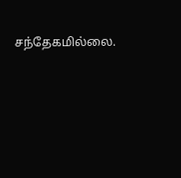சந்தேகமில்லை.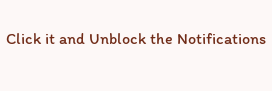Click it and Unblock the Notifications